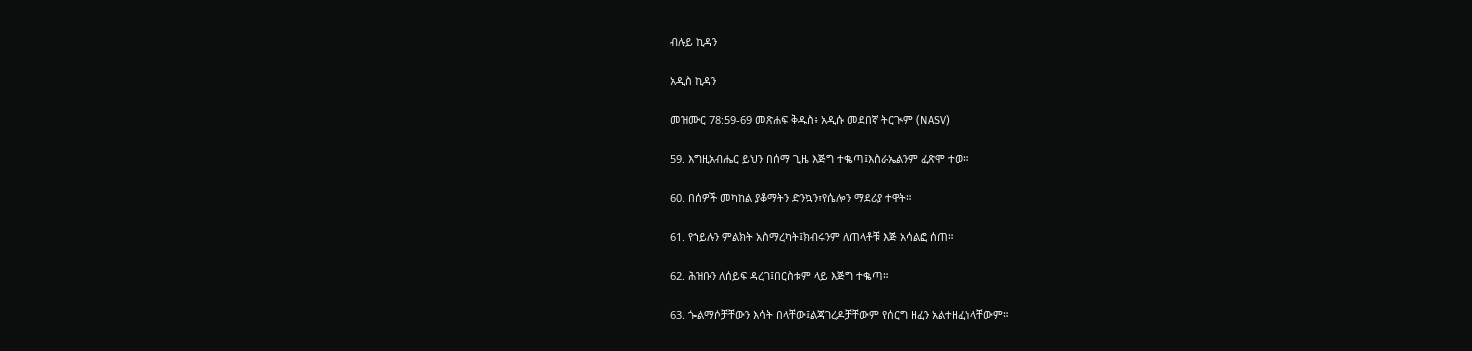ብሉይ ኪዳን

አዲስ ኪዳን

መዝሙር 78:59-69 መጽሐፍ ቅዱስ፥ አዲሱ መደበኛ ትርጒም (NASV)

59. እግዚአብሔር ይህን በሰማ ጊዜ እጅግ ተቈጣ፤እስራኤልንም ፈጽሞ ተወ።

60. በሰዎች መካከል ያቆማትን ድንኳን፣የሴሎን ማደሪያ ተዋት።

61. የኀይሉን ምልክት አስማረካት፤ክብሩንም ለጠላቶቹ እጅ አሳልፎ ሰጠ።

62. ሕዝቡን ለሰይፍ ዳረገ፤በርስቱም ላይ እጅግ ተቈጣ።

63. ጐልማሶቻቸውን እሳት በላቸው፤ልጃገረዶቻቸውም የሰርግ ዘፈን አልተዘፈነላቸውም።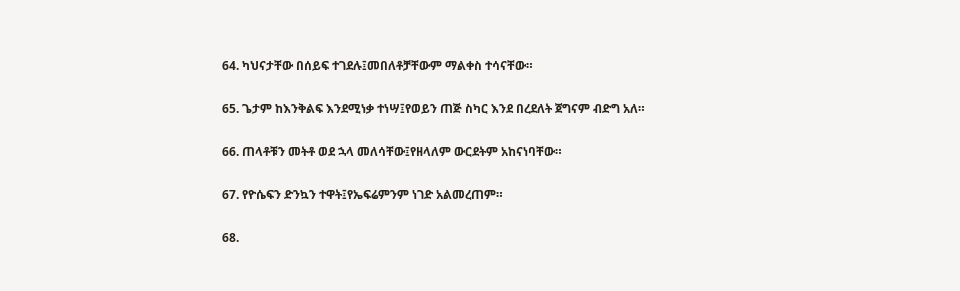64. ካህናታቸው በሰይፍ ተገደሉ፤መበለቶቻቸውም ማልቀስ ተሳናቸው።

65. ጌታም ከእንቅልፍ እንደሚነቃ ተነሣ፤የወይን ጠጅ ስካር እንደ በረደለት ጀግናም ብድግ አለ።

66. ጠላቶቹን መትቶ ወደ ኋላ መለሳቸው፤የዘላለም ውርደትም አከናነባቸው።

67. የዮሴፍን ድንኳን ተዋት፤የኤፍሬምንም ነገድ አልመረጠም።

68.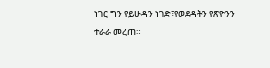ነገር ግን የይሁዳን ነገድ፣የወደዳትን የጽዮንን ተራራ መረጠ።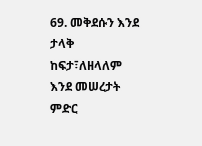69. መቅደሱን እንደ ታላቅ ከፍታ፣ለዘላለም እንደ መሠረታት ምድር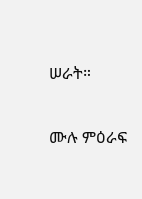ሠራት።

ሙሉ ምዕራፍ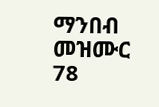ማንበብ መዝሙር 78